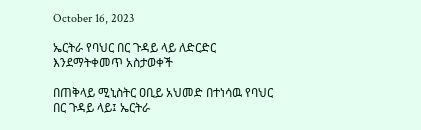October 16, 2023

ኤርትራ የባህር በር ጉዳይ ላይ ለድርድር እንደማትቀመጥ አስታወቀች

በጠቅላይ ሚኒስትር ዐቢይ አህመድ በተነሳዉ የባህር በር ጉዳይ ላይ፤ ኤርትራ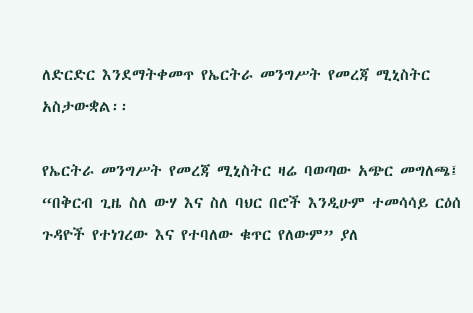ለድርድር እንደማትቀመጥ የኤርትራ መንግሥት የመረጃ ሚኒስትር አስታውቋል፡፡

የኤርትራ መንግሥት የመረጃ ሚኒስትር ዛሬ ባወጣው አጭር መግለጫ፤ “በቅርብ ጊዜ ስለ ውሃ እና ስለ ባህር በሮች እንዲሁም ተመሳሳይ ርዕሰ ጉዳዮች የተነገረው እና የተባለው ቁጥር የለውም” ያለ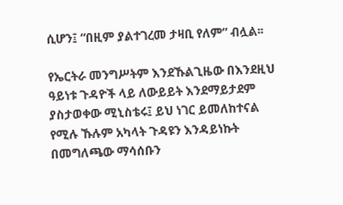ሲሆን፤ “በዚም ያልተገረመ ታዛቢ የለም” ብሏል፡፡

የኤርትራ መንግሥትም እንደኹልጊዜው በእንደዚህ ዓይነቱ ጉዳዮች ላይ ለውይይት እንደማይታደም ያስታወቀው ሚኒስቴሩ፤ ይህ ነገር ይመለከተናል የሚሉ ኹሉም አካላት ጉዳዩን እንዳይነኩት በመግለጫው ማሳሰቡን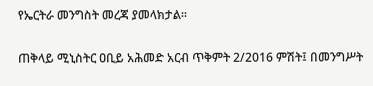የኤርትራ መንግስት መረጃ ያመላክታል፡፡

ጠቅላይ ሚኒስትር ዐቢይ አሕመድ አርብ ጥቅምት 2/2016 ምሽት፤ በመንግሥት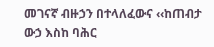መገናኛ ብዙኃን በተላለፈውና ‹‹ከጠብታ ውኃ እስከ ባሕር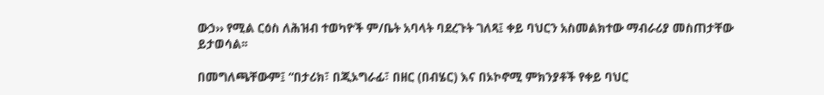ውኃ›› የሚል ርዕስ ለሕዝብ ተወካዮች ም/ቤት አባላት ባደረጉት ገለጻ፤ ቀይ ባህርን አስመልክተው ማብራሪያ መስጠታቸው ይታወሳል፡፡

በመግለጫቸውም፤ “በታሪክ፣ በጂኦግራፊ፣ በዘር (በብሄር) እና በኦኮኖሚ ምክንያቶች የቀይ ባህር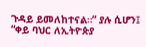ጉዳይ ይመለከተናል።” ያሉ ሲሆን፤ “ቀይ ባህር ለኢትዮጵያ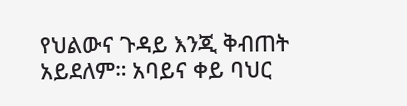የህልውና ጉዳይ እንጂ ቅብጠት አይደለም። አባይና ቀይ ባህር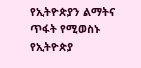የኢትዮጵያን ልማትና ጥፋት የሚወስኑ የኢትዮጵያ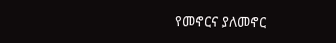የመኖርና ያለመኖር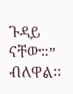ጉዳይ ናቸው።” ብለዋል፡፡